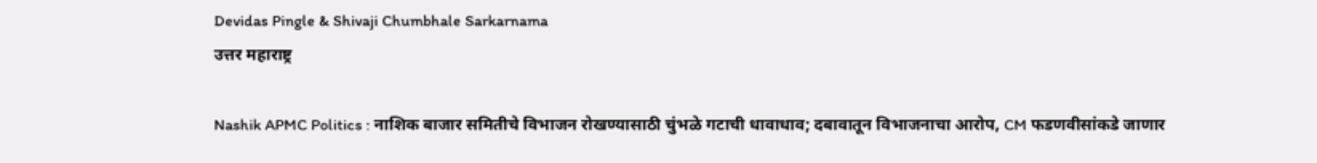Devidas Pingle & Shivaji Chumbhale Sarkarnama
उत्तर महाराष्ट्र

Nashik APMC Politics : नाशिक बाजार समितीचे विभाजन रोखण्यासाठी चुंभळे गटाची धावाधाव; दबावातून विभाजनाचा आरोप, CM फडणवीसांकडे जाणार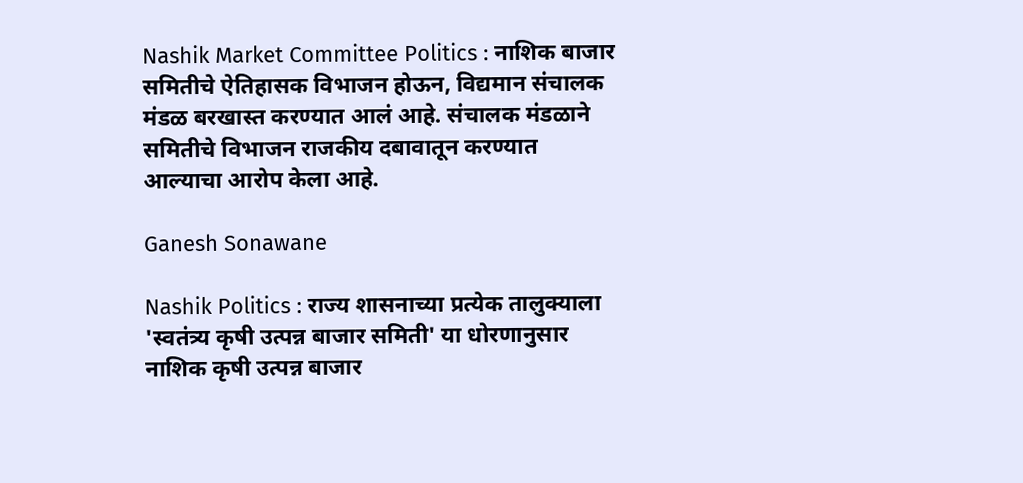Nashik Market Committee Politics : नाशिक बाजार समितीचे ऐतिहासक विभाजन होऊन, विद्यमान संचालक मंडळ बरखास्त करण्यात आलं आहे. संचालक मंडळाने समितीचे विभाजन राजकीय दबावातून करण्यात आल्याचा आरोप केला आहे.

Ganesh Sonawane

Nashik Politics : राज्य शासनाच्या प्रत्येक तालुक्याला 'स्वतंत्र्य कृषी उत्पन्न बाजार समिती' या धोरणानुसार नाशिक कृषी उत्पन्न बाजार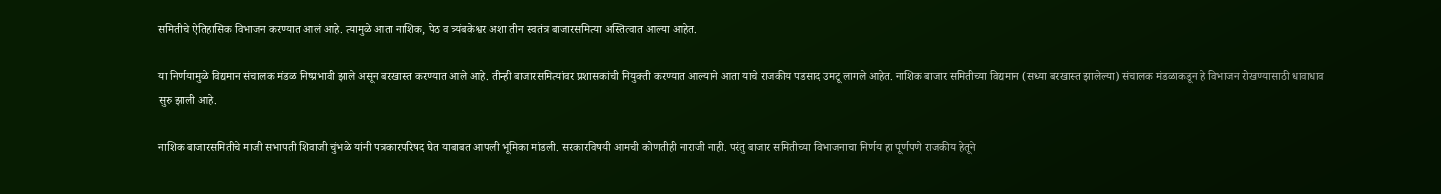समितीचे ऐतिहासिक विभाजन करण्यात आलं आहे. त्यामुळे आता नाशिक, पेठ व त्र्यंबकेश्वर अशा तीन स्वतंत्र बाजारसमित्या अस्तित्वात आल्या आहेत.

या निर्णयामुळे विद्यमान संचालक मंडळ निष्प्रभावी झाले असून बरखास्त करण्यात आले आहे. तीन्ही बाजारसमित्यांवर प्रशासकांची नियुक्ती करण्यात आल्याने आता याचे राजकीय पडसाद उमटू लागले आहेत. नाशिक बाजार समितीच्या विद्यमान (सध्या बरखास्त झालेल्या) संचालक मंडळाकडून हे विभाजन रोखण्यासाठी धावाधाव सुरु झाली आहे.

नाशिक बाजारसमितीचे माजी सभापती शिवाजी चुंभळे यांनी पत्रकारपरिषद घेत याबाबत आपली भूमिका मांडली. सरकारविषयी आमची कोणतीही नाराजी नाही. परंतु बाजार समितीच्या विभाजनाचा निर्णय हा पूर्णपणे राजकीय हेतूने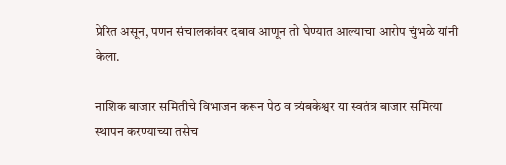प्रेरित असून, पणन संचालकांवर दबाव आणून तो घेण्यात आल्याचा आरोप चुंभळे यांनी केला.

नाशिक बाजार समितीचे विभाजन करून पेठ व त्र्यंबकेश्वर या स्वतंत्र बाजार समित्या स्थापन करण्याच्या तसेच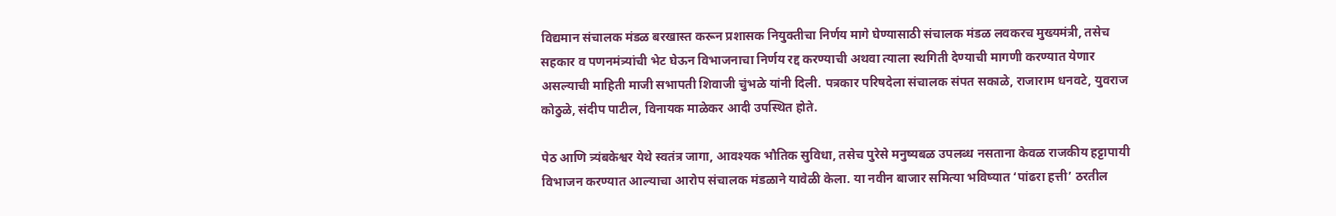विद्यमान संचालक मंडळ बरखास्त करून प्रशासक नियुक्तीचा निर्णय मागे घेण्यासाठी संचालक मंडळ लवकरच मुख्यमंत्री, तसेच सहकार व पणनमंत्र्यांची भेट घेऊन विभाजनाचा निर्णय रद्द करण्याची अथवा त्याला स्थगिती देण्याची मागणी करण्यात येणार असल्याची माहिती माजी सभापती शिवाजी चुंभळे यांनी दिली. पत्रकार परिषदेला संचालक संपत सकाळे, राजाराम धनवटे, युवराज कोठुळे, संदीप पाटील, विनायक माळेकर आदी उपस्थित होते.

पेठ आणि त्र्यंबकेश्वर येथे स्वतंत्र जागा, आवश्यक भौतिक सुविधा, तसेच पुरेसे मनुष्यबळ उपलब्ध नसताना केवळ राजकीय हट्टापायी विभाजन करण्यात आल्याचा आरोप संचालक मंडळाने यावेळी केला. या नवीन बाजार समित्या भविष्यात ‘पांढरा हत्ती’ ठरतील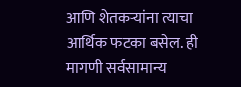आणि शेतकऱ्यांना त्याचा आर्थिक फटका बसेल. ही मागणी सर्वसामान्य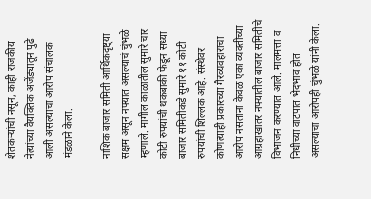शेतकऱ्यांची नसून, काही राजकीय नेत्यांच्या वैयक्तिक अजेंड्यातून पुढे आली असल्याचा आरोप संचालक मंडळाने केला.

नाशिक बाजार समिती आर्थिकदृष्ट्या सक्षम असून नफ्यात असल्याचं चुंभळे म्हणाले. मागील काळातील सुमारे चार कोटी रुपयांची थकबाकी फेडून सध्या बाजार समितीकडे सुमारे ११ कोटी रुपयांची शिल्लक आहे. संस्थेवर कोणत्याही प्रकारच्या गैरव्यवहाराचा आरोप नसताना केवळ एका व्यक्तीच्या आग्रहाखातर नफ्यातील बाजार समितीचे विभाजन करण्यात आले. मालमत्ता व निधीच्या वाटपात भेदभाव होत असल्याचा आरोपही चुंभळे यांनी केला.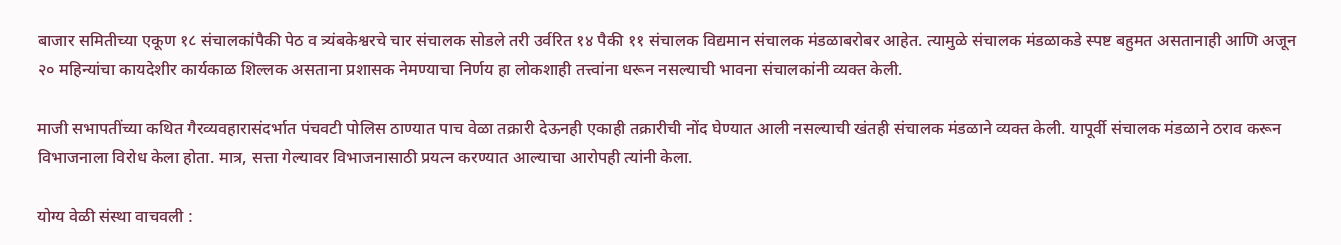बाजार समितीच्या एकूण १८ संचालकांपैकी पेठ व त्र्यंबकेश्वरचे चार संचालक सोडले तरी उर्वरित १४ पैकी ११ संचालक विद्यमान संचालक मंडळाबरोबर आहेत. त्यामुळे संचालक मंडळाकडे स्पष्ट बहुमत असतानाही आणि अजून २० महिन्यांचा कायदेशीर कार्यकाळ शिल्लक असताना प्रशासक नेमण्याचा निर्णय हा लोकशाही तत्त्वांना धरून नसल्याची भावना संचालकांनी व्यक्त केली.

माजी सभापतींच्या कथित गैरव्यवहारासंदर्भात पंचवटी पोलिस ठाण्यात पाच वेळा तक्रारी देऊनही एकाही तक्रारीची नोंद घेण्यात आली नसल्याची खंतही संचालक मंडळाने व्यक्त केली. यापूर्वी संचालक मंडळाने ठराव करून विभाजनाला विरोध केला होता. मात्र, सत्ता गेल्यावर विभाजनासाठी प्रयत्न करण्यात आल्याचा आरोपही त्यांनी केला.

योग्य वेळी संस्था वाचवली :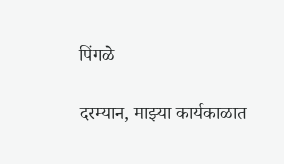पिंगळे

दरम्यान, माझ्या कार्यकाळात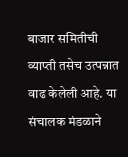बाजार समितीची व्याप्ती तसेच उत्पन्नात वाढ केलेली आहे. या संचालक मंडळाने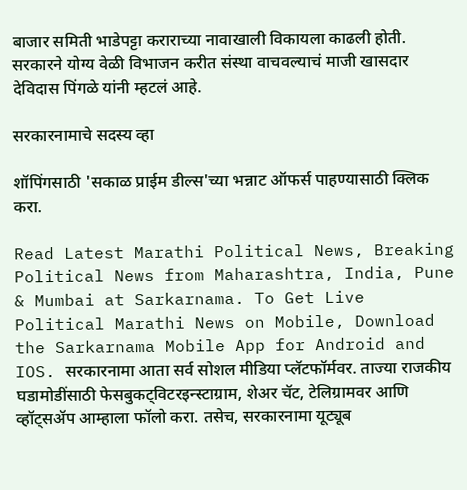बाजार समिती भाडेपट्टा कराराच्या नावाखाली विकायला काढली होती. सरकारने योग्य वेळी विभाजन करीत संस्था वाचवल्याचं माजी खासदार देविदास पिंगळे यांनी म्हटलं आहे.

सरकारनामाचे सदस्य व्हा

शॉपिंगसाठी 'सकाळ प्राईम डील्स'च्या भन्नाट ऑफर्स पाहण्यासाठी क्लिक करा.

Read Latest Marathi Political News, Breaking Political News from Maharashtra, India, Pune & Mumbai at Sarkarnama. To Get Live Political Marathi News on Mobile, Download the Sarkarnama Mobile App for Android and IOS. सरकारनामा आता सर्व सोशल मीडिया प्लॅटफॉर्मवर. ताज्या राजकीय घडामोडींसाठी फेसबुकट्विटरइन्स्टाग्राम, शेअर चॅट, टेलिग्रामवर आणि व्हॉट्सॲप आम्हाला फॉलो करा. तसेच, सरकारनामा यूट्यूब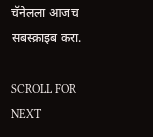चॅनेलला आजच सबस्क्राइब करा.

SCROLL FOR NEXT